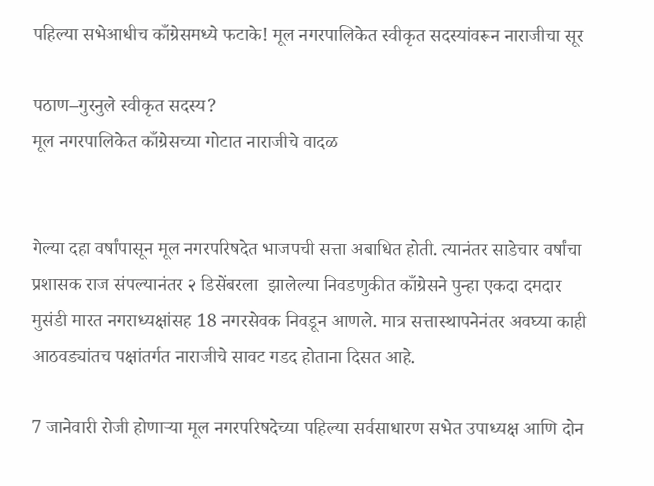पहिल्या सभेआधीच काँग्रेसमध्ये फटाके! मूल नगरपालिकेत स्वीकृत सदस्यांवरून नाराजीचा सूर

पठाण–गुरनुले स्वीकृत सदस्य?
मूल नगरपालिकेत काँग्रेसच्या गोटात नाराजीचे वादळ


गेल्या दहा वर्षांपासून मूल नगरपरिषदेत भाजपची सत्ता अबाधित होती. त्यानंतर साडेचार वर्षांचा प्रशासक राज संपल्यानंतर २ डिसेंबरला  झालेल्या निवडणुकीत काँग्रेसने पुन्हा एकदा दमदार मुसंडी मारत नगराध्यक्षांसह 18 नगरसेवक निवडून आणले. मात्र सत्तास्थापनेनंतर अवघ्या काही आठवड्यांतच पक्षांतर्गत नाराजीचे सावट गडद होताना दिसत आहे.

7 जानेवारी रोजी होणाऱ्या मूल नगरपरिषदेच्या पहिल्या सर्वसाधारण सभेत उपाध्यक्ष आणि दोन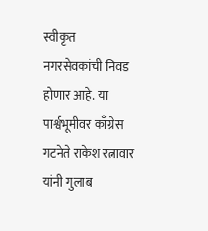स्वीकृत नगरसेवकांची निवड होणार आहे. या पार्श्वभूमीवर काँग्रेस गटनेते राकेश रत्नावार यांनी गुलाब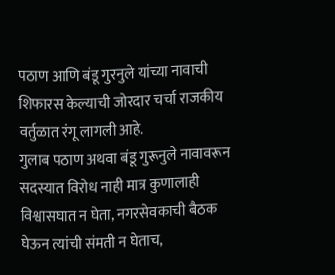पठाण आणि बंडू गुरनुले यांच्या नावाची शिफारस केल्याची जोरदार चर्चा राजकीय वर्तुळात रंगू लागली आहे.
गुलाब पठाण अथवा बंडू गुरूनुले नावावरून सदस्यात विरोध नाही मात्र कुणालाही विश्वासघात न घेता, नगरसेवकाची बैठक घेऊन त्यांची संमती न घेताच,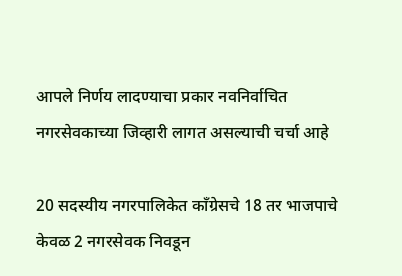आपले निर्णय लादण्याचा प्रकार नवनिर्वाचित नगरसेवकाच्या जिव्हारी लागत असल्याची चर्चा आहे

20 सदस्यीय नगरपालिकेत काँग्रेसचे 18 तर भाजपाचे केवळ 2 नगरसेवक निवडून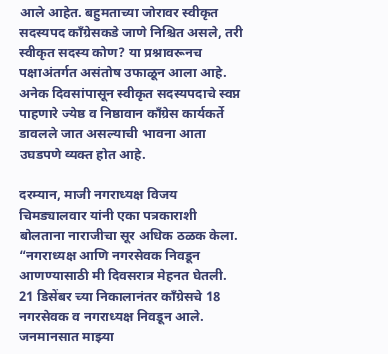आले आहेत. बहुमताच्या जोरावर स्वीकृत सदस्यपद काँग्रेसकडे जाणे निश्चित असले, तरी स्वीकृत सदस्य कोण? या प्रश्नावरूनच पक्षाअंतर्गत असंतोष उफाळून आला आहे. अनेक दिवसांपासून स्वीकृत सदस्यपदाचे स्वप्न पाहणारे ज्येष्ठ व निष्ठावान काँग्रेस कार्यकर्ते डावलले जात असल्याची भावना आता उघडपणे व्यक्त होत आहे.

दरम्यान, माजी नगराध्यक्ष विजय चिमड्यालवार यांनी एका पत्रकाराशी बोलताना नाराजीचा सूर अधिक ठळक केला.
“नगराध्यक्ष आणि नगरसेवक निवडून आणण्यासाठी मी दिवसरात्र मेहनत घेतली. 21 डिसेंबर च्या निकालानंतर काँग्रेसचे 18 नगरसेवक व नगराध्यक्ष निवडून आले. जनमानसात माझ्या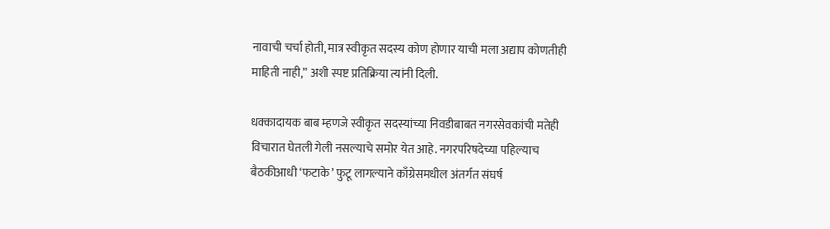नावाची चर्चा होती, मात्र स्वीकृत सदस्य कोण होणार याची मला अद्याप कोणतीही माहिती नाही,” अशी स्पष्ट प्रतिक्रिया त्यांनी दिली.

धक्कादायक बाब म्हणजे स्वीकृत सदस्यांच्या निवडीबाबत नगरसेवकांची मतेही विचारात घेतली गेली नसल्याचे समोर येत आहे. नगरपरिषदेच्या पहिल्याच बैठकीआधी ‘फटाके’ फुटू लागल्याने काँग्रेसमधील अंतर्गत संघर्ष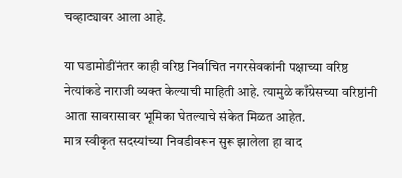चव्हाट्यावर आला आहे.

या घडामोडींनंतर काही वरिष्ठ निर्वाचित नगरसेवकांनी पक्षाच्या वरिष्ठ नेत्यांकडे नाराजी व्यक्त केल्याची माहिती आहे. त्यामुळे काँग्रेसच्या वरिष्ठांनी आता सावरासावर भूमिका घेतल्याचे संकेत मिळत आहेत.
मात्र स्वीकृत सदस्यांच्या निवडीवरून सुरू झालेला हा वाद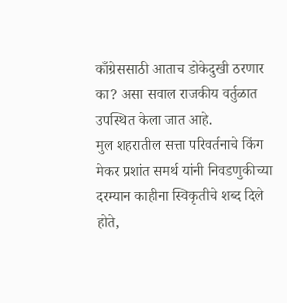काँग्रेससाठी आताच डोकेदुखी ठरणार का? असा सवाल राजकीय वर्तुळात उपस्थित केला जात आहे.
मुल शहरातील सत्ता परिवर्तनाचे किंग मेकर प्रशांत समर्थ यांनी निवडणुकीच्या दरम्यान काहीना स्विकृतीचे शब्द दिले होते,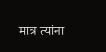मात्र त्यांना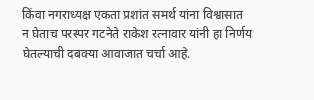किंवा नगराध्यक्ष एकता प्रशांत समर्थ यांना विश्वासात न घेताच परस्पर गटनेते राकेश रत्नावार यांनी हा निर्णय घेतल्याची दबक्या आवाजात चर्चा आहे.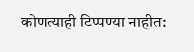कोणत्याही टिप्पण्‍या नाहीत: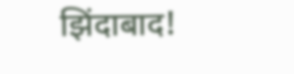झिंदाबाद!